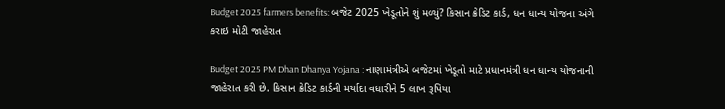Budget 2025 farmers benefits: બજેટ 2025 ખેડૂતોને શું મળ્યું? કિસાન ક્રેડિટ કાર્ડ, ધન ધાન્ય યોજના અંગે કરાઇ મોટી જાહેરાત

Budget 2025 PM Dhan Dhanya Yojana : નાણામંત્રીએ બજેટમાં ખેડૂતો માટે પ્રધાનમંત્રી ધન ધાન્ય યોજનાની જાહેરાત કરી છે. કિસાન ક્રેડિટ કાર્ડની મર્યાદા વધારીને 5 લાખ રૂપિયા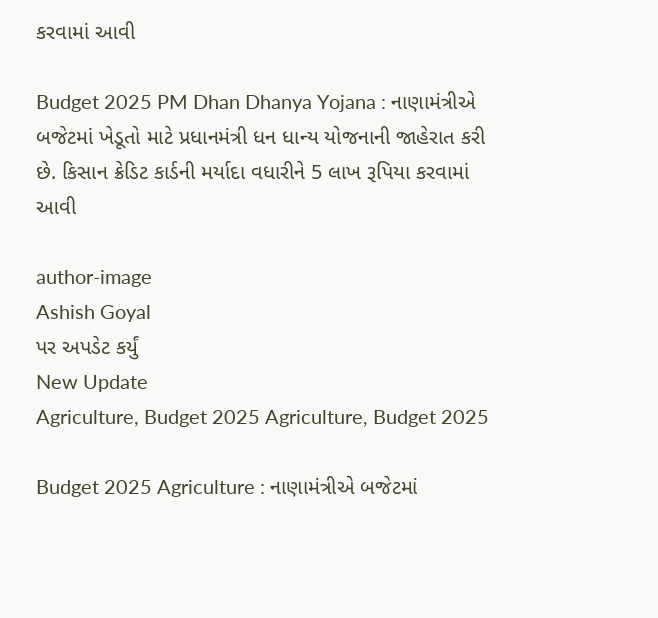કરવામાં આવી

Budget 2025 PM Dhan Dhanya Yojana : નાણામંત્રીએ બજેટમાં ખેડૂતો માટે પ્રધાનમંત્રી ધન ધાન્ય યોજનાની જાહેરાત કરી છે. કિસાન ક્રેડિટ કાર્ડની મર્યાદા વધારીને 5 લાખ રૂપિયા કરવામાં આવી

author-image
Ashish Goyal
પર અપડેટ કર્યું
New Update
Agriculture, Budget 2025 Agriculture, Budget 2025

Budget 2025 Agriculture : નાણામંત્રીએ બજેટમાં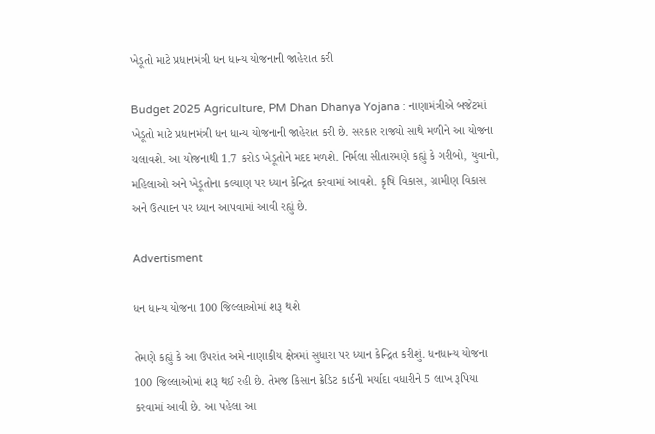ખેડૂતો માટે પ્રધાનમંત્રી ધન ધાન્ય યોજનાની જાહેરાત કરી

Budget 2025 Agriculture, PM Dhan Dhanya Yojana : નાણામંત્રીએ બજેટમાં ખેડૂતો માટે પ્રધાનમંત્રી ધન ધાન્ય યોજનાની જાહેરાત કરી છે. સરકાર રાજ્યો સાથે મળીને આ યોજના ચલાવશે. આ યોજનાથી 1.7 કરોડ ખેડૂતોને મદદ મળશે. નિર્મલા સીતારમણે કહ્યું કે ગરીબો, યુવાનો, મહિલાઓ અને ખેડૂતોના કલ્યાણ પર ધ્યાન કેન્દ્રિત કરવામાં આવશે. કૃષિ વિકાસ, ગ્રામીણ વિકાસ અને ઉત્પાદન પર ધ્યાન આપવામાં આવી રહ્યું છે.

Advertisment

ધન ધાન્ય યોજના 100 જિલ્લાઓમાં શરૂ થશે

તેમણે કહ્યું કે આ ઉપરાંત અમે નાણાકીય ક્ષેત્રમાં સુધારા પર ધ્યાન કેન્દ્રિત કરીશું. ધનધાન્ય યોજના 100 જિલ્લાઓમાં શરૂ થઈ રહી છે. તેમજ કિસાન ક્રેડિટ કાર્ડની મર્યાદા વધારીને 5 લાખ રૂપિયા કરવામાં આવી છે. આ પહેલા આ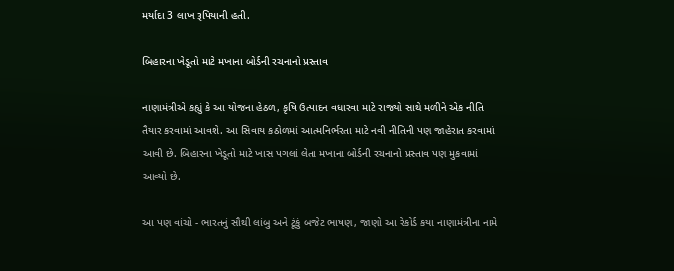મર્યાદા 3 લાખ રૂપિયાની હતી.

બિહારના ખેડૂતો માટે મખાના બોર્ડની રચનાનો પ્રસ્તાવ

નાણામંત્રીએ કહ્યું કે આ યોજના હેઠળ, કૃષિ ઉત્પાદન વધારવા માટે રાજ્યો સાથે મળીને એક નીતિ તૈયાર કરવામાં આવશે. આ સિવાય કઠોળમાં આત્મનિર્ભરતા માટે નવી નીતિની પણ જાહેરાત કરવામાં આવી છે. બિહારના ખેડૂતો માટે ખાસ પગલાં લેતા મખાના બોર્ડની રચનાનો પ્રસ્તાવ પણ મુકવામાં આવ્યો છે.

આ પણ વાંચો - ભારતનું સૌથી લાંબુ અને ટૂંકું બજેટ ભાષણ, જાણો આ રેકોર્ડ કયા નાણામંત્રીના નામે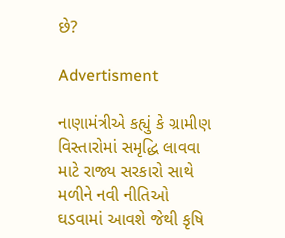છે?

Advertisment

નાણામંત્રીએ કહ્યું કે ગ્રામીણ વિસ્તારોમાં સમૃદ્ધિ લાવવા માટે રાજ્ય સરકારો સાથે મળીને નવી નીતિઓ ઘડવામાં આવશે જેથી કૃષિ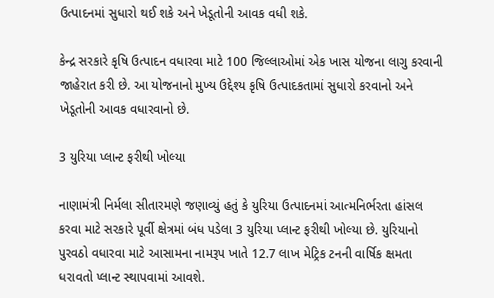ઉત્પાદનમાં સુધારો થઈ શકે અને ખેડૂતોની આવક વધી શકે.

કેન્દ્ર સરકારે કૃષિ ઉત્પાદન વધારવા માટે 100 જિલ્લાઓમાં એક ખાસ યોજના લાગુ કરવાની જાહેરાત કરી છે. આ યોજનાનો મુખ્ય ઉદ્દેશ્ય કૃષિ ઉત્પાદકતામાં સુધારો કરવાનો અને ખેડૂતોની આવક વધારવાનો છે.

3 યુરિયા પ્લાન્ટ ફરીથી ખોલ્યા

નાણામંત્રી નિર્મલા સીતારમણે જણાવ્યું હતું કે યુરિયા ઉત્પાદનમાં આત્મનિર્ભરતા હાંસલ કરવા માટે સરકારે પૂર્વી ક્ષેત્રમાં બંધ પડેલા 3 યુરિયા પ્લાન્ટ ફરીથી ખોલ્યા છે. યુરિયાનો પુરવઠો વધારવા માટે આસામના નામરૂપ ખાતે 12.7 લાખ મેટ્રિક ટનની વાર્ષિક ક્ષમતા ધરાવતો પ્લાન્ટ સ્થાપવામાં આવશે.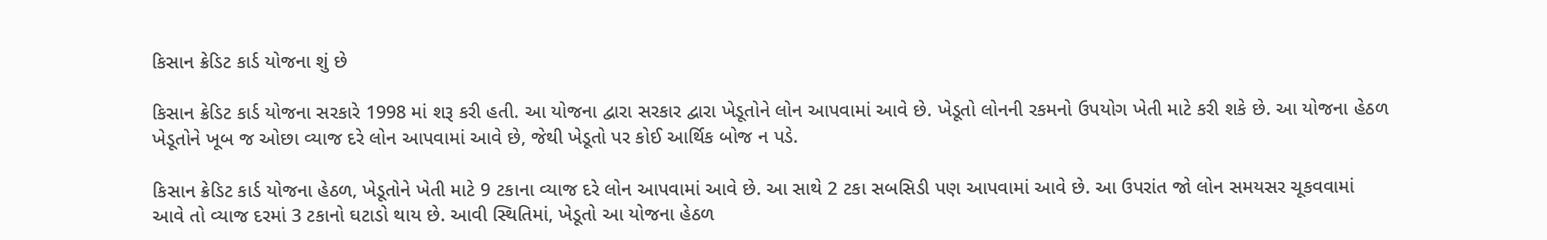કિસાન ક્રેડિટ કાર્ડ યોજના શું છે

કિસાન ક્રેડિટ કાર્ડ યોજના સરકારે 1998 માં શરૂ કરી હતી. આ યોજના દ્વારા સરકાર દ્વારા ખેડૂતોને લોન આપવામાં આવે છે. ખેડૂતો લોનની રકમનો ઉપયોગ ખેતી માટે કરી શકે છે. આ યોજના હેઠળ ખેડૂતોને ખૂબ જ ઓછા વ્યાજ દરે લોન આપવામાં આવે છે, જેથી ખેડૂતો પર કોઈ આર્થિક બોજ ન પડે.

કિસાન ક્રેડિટ કાર્ડ યોજના હેઠળ, ખેડૂતોને ખેતી માટે 9 ટકાના વ્યાજ દરે લોન આપવામાં આવે છે. આ સાથે 2 ટકા સબસિડી પણ આપવામાં આવે છે. આ ઉપરાંત જો લોન સમયસર ચૂકવવામાં આવે તો વ્યાજ દરમાં 3 ટકાનો ઘટાડો થાય છે. આવી સ્થિતિમાં, ખેડૂતો આ યોજના હેઠળ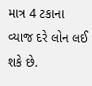માત્ર 4 ટકાના વ્યાજ દરે લોન લઈ શકે છે.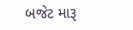બજેટ મારૂ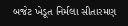બજેટ ખેડૂત નિર્મલા સીતારમણ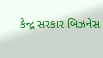કેન્દ્ર સરકાર બિઝનેસ